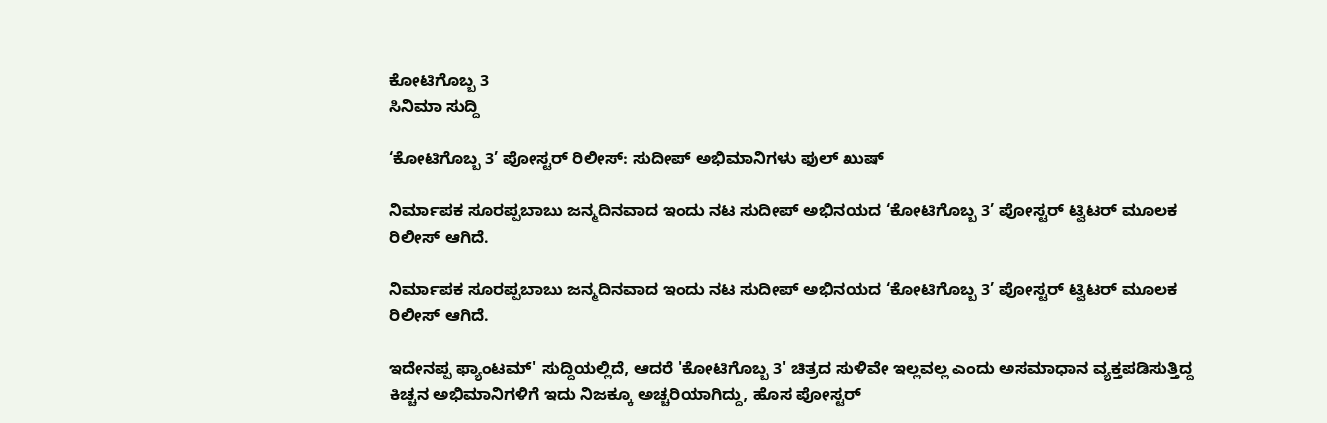ಕೋಟಿಗೊಬ್ಬ 3
ಸಿನಿಮಾ ಸುದ್ದಿ

‘ಕೋಟಿಗೊಬ್ಬ 3’ ಪೋಸ್ಟರ್ ರಿಲೀಸ್‍: ಸುದೀಪ್ ಅಭಿಮಾನಿಗಳು ಫುಲ್ ಖುಷ್

ನಿರ್ಮಾಪಕ ಸೂರಪ್ಪಬಾಬು ಜನ್ಮದಿನವಾದ ಇಂದು ನಟ ಸುದೀಪ್ ಅಭಿನಯದ ‘ಕೋಟಿಗೊಬ್ಬ 3’ ಪೋಸ್ಟರ್ ಟ್ವಿಟರ್ ಮೂಲಕ ರಿಲೀಸ್ ಆಗಿದೆ.

ನಿರ್ಮಾಪಕ ಸೂರಪ್ಪಬಾಬು ಜನ್ಮದಿನವಾದ ಇಂದು ನಟ ಸುದೀಪ್ ಅಭಿನಯದ ‘ಕೋಟಿಗೊಬ್ಬ 3’ ಪೋಸ್ಟರ್ ಟ್ವಿಟರ್ ಮೂಲಕ ರಿಲೀಸ್ ಆಗಿದೆ.

ಇದೇನಪ್ಪ ಫ್ಯಾಂಟಮ್' ಸುದ್ದಿಯಲ್ಲಿದೆ, ಆದರೆ 'ಕೋಟಿಗೊಬ್ಬ 3' ಚಿತ್ರದ ಸುಳಿವೇ ಇಲ್ಲವಲ್ಲ ಎಂದು ಅಸಮಾಧಾನ ವ್ಯಕ್ತಪಡಿಸುತ್ತಿದ್ದ ಕಿಚ್ಚನ ಅಭಿಮಾನಿಗಳಿಗೆ ಇದು ನಿಜಕ್ಕೂ ಅಚ್ಚರಿಯಾಗಿದ್ದು, ಹೊಸ ಪೋಸ್ಟರ್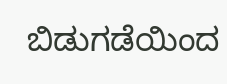ಬಿಡುಗಡೆಯಿಂದ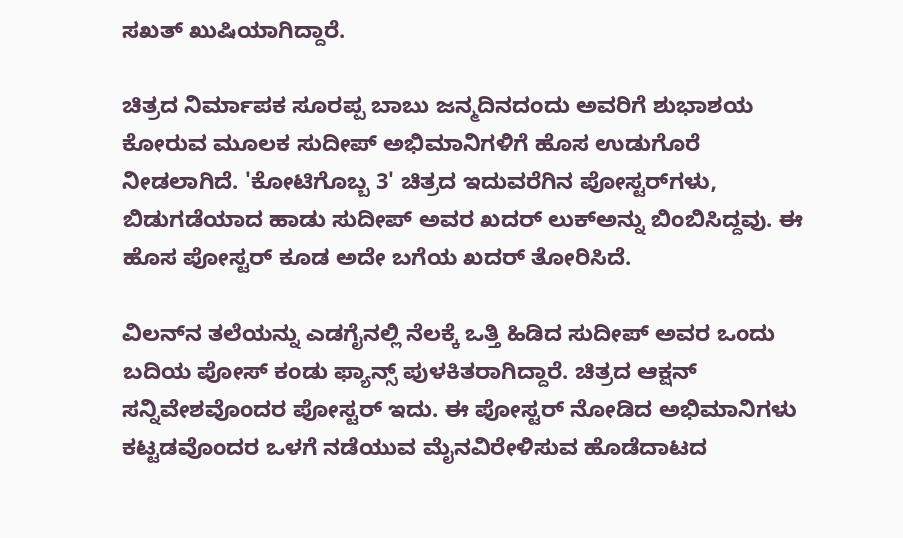ಸಖತ್ ಖುಷಿಯಾಗಿದ್ದಾರೆ.

ಚಿತ್ರದ ನಿರ್ಮಾಪಕ ಸೂರಪ್ಪ ಬಾಬು ಜನ್ಮದಿನದಂದು ಅವರಿಗೆ ಶುಭಾಶಯ ಕೋರುವ ಮೂಲಕ ಸುದೀಪ್ ಅಭಿಮಾನಿಗಳಿಗೆ ಹೊಸ ಉಡುಗೊರೆ ನೀಡಲಾಗಿದೆ. 'ಕೋಟಿಗೊಬ್ಬ 3' ಚಿತ್ರದ ಇದುವರೆಗಿನ ಪೋಸ್ಟರ್‌ಗಳು, ಬಿಡುಗಡೆಯಾದ ಹಾಡು ಸುದೀಪ್ ಅವರ ಖದರ್ ಲುಕ್‌ಅನ್ನು ಬಿಂಬಿಸಿದ್ದವು. ಈ ಹೊಸ ಪೋಸ್ಟರ್ ಕೂಡ ಅದೇ ಬಗೆಯ ಖದರ್ ತೋರಿಸಿದೆ.

ವಿಲನ್‌ನ ತಲೆಯನ್ನು ಎಡಗೈನಲ್ಲಿ ನೆಲಕ್ಕೆ ಒತ್ತಿ ಹಿಡಿದ ಸುದೀಪ್ ಅವರ ಒಂದು ಬದಿಯ ಪೋಸ್ ಕಂಡು ಫ್ಯಾನ್ಸ್ ಪುಳಕಿತರಾಗಿದ್ದಾರೆ. ಚಿತ್ರದ ಆಕ್ಷನ್ ಸನ್ನಿವೇಶವೊಂದರ ಪೋಸ್ಟರ್ ಇದು. ಈ ಪೋಸ್ಟರ್ ನೋಡಿದ ಅಭಿಮಾನಿಗಳು ಕಟ್ಟಡವೊಂದರ ಒಳಗೆ ನಡೆಯುವ ಮೈನವಿರೇಳಿಸುವ ಹೊಡೆದಾಟದ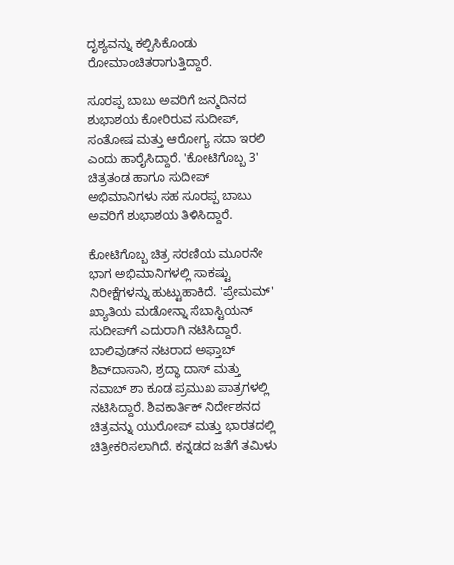ದೃಶ್ಯವನ್ನು ಕಲ್ಪಿಸಿಕೊಂಡು ರೋಮಾಂಚಿತರಾಗುತ್ತಿದ್ದಾರೆ.

ಸೂರಪ್ಪ ಬಾಬು ಅವರಿಗೆ ಜನ್ಮದಿನದ ಶುಭಾಶಯ ಕೋರಿರುವ ಸುದೀಪ್, ಸಂತೋಷ ಮತ್ತು ಆರೋಗ್ಯ ಸದಾ ಇರಲಿ ಎಂದು ಹಾರೈಸಿದ್ದಾರೆ. 'ಕೋಟಿಗೊಬ್ಬ 3' ಚಿತ್ರತಂಡ ಹಾಗೂ ಸುದೀಪ್ ಅಭಿಮಾನಿಗಳು ಸಹ ಸೂರಪ್ಪ ಬಾಬು ಅವರಿಗೆ ಶುಭಾಶಯ ತಿಳಿಸಿದ್ದಾರೆ.

ಕೋಟಿಗೊಬ್ಬ ಚಿತ್ರ ಸರಣಿಯ ಮೂರನೇ ಭಾಗ ಅಭಿಮಾನಿಗಳಲ್ಲಿ ಸಾಕಷ್ಟು ನಿರೀಕ್ಷೆಗಳನ್ನು ಹುಟ್ಟುಹಾಕಿದೆ. 'ಪ್ರೇಮಮ್' ಖ್ಯಾತಿಯ ಮಡೋನ್ನಾ ಸೆಬಾಸ್ಟಿಯನ್ ಸುದೀಪ್‌ಗೆ ಎದುರಾಗಿ ನಟಿಸಿದ್ದಾರೆ. ಬಾಲಿವುಡ್‌ನ ನಟರಾದ ಅಫ್ತಾಬ್ ಶಿವ್‌ದಾಸಾನಿ, ಶ್ರದ್ಧಾ ದಾಸ್ ಮತ್ತು ನವಾಬ್ ಶಾ ಕೂಡ ಪ್ರಮುಖ ಪಾತ್ರಗಳಲ್ಲಿ ನಟಿಸಿದ್ದಾರೆ. ಶಿವಕಾರ್ತಿಕ್ ನಿರ್ದೇಶನದ ಚಿತ್ರವನ್ನು ಯುರೋಪ್ ಮತ್ತು ಭಾರತದಲ್ಲಿ ಚಿತ್ರೀಕರಿಸಲಾಗಿದೆ. ಕನ್ನಡದ ಜತೆಗೆ ತಮಿಳು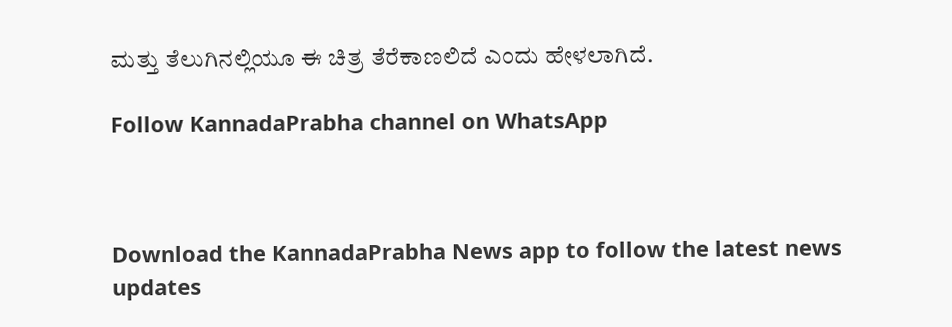ಮತ್ತು ತೆಲುಗಿನಲ್ಲಿಯೂ ಈ ಚಿತ್ರ ತೆರೆಕಾಣಲಿದೆ ಎಂದು ಹೇಳಲಾಗಿದೆ.

Follow KannadaPrabha channel on WhatsApp



Download the KannadaPrabha News app to follow the latest news updates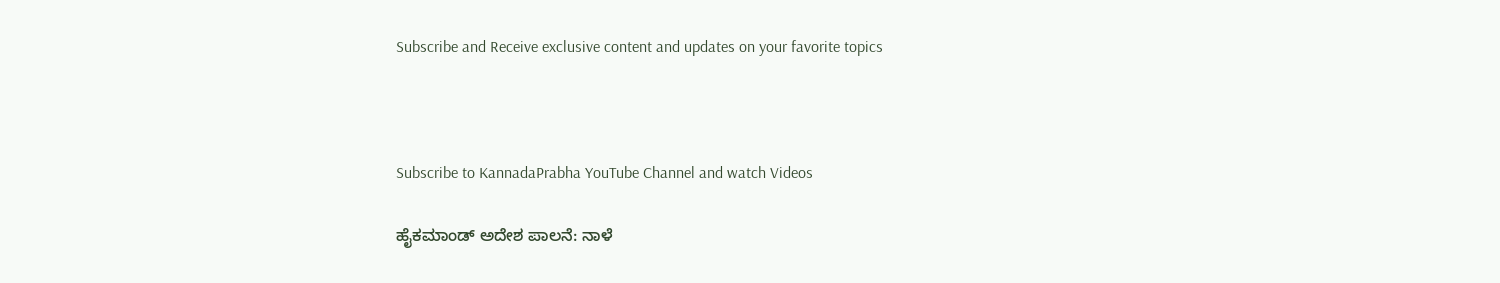Subscribe and Receive exclusive content and updates on your favorite topics



Subscribe to KannadaPrabha YouTube Channel and watch Videos

ಹೈಕಮಾಂಡ್ ಅದೇಶ ಪಾಲನೆ: ನಾಳೆ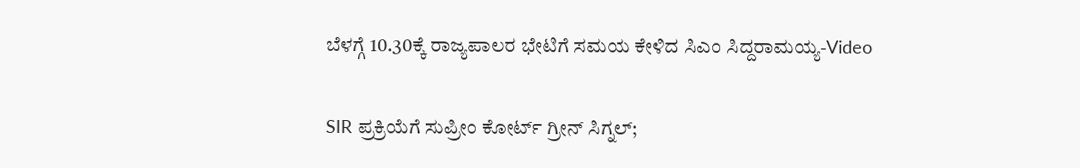ಬೆಳಗ್ಗೆ 10.30ಕ್ಕೆ ರಾಜ್ಯಪಾಲರ ಭೇಟಿಗೆ ಸಮಯ ಕೇಳಿದ ಸಿಎಂ ಸಿದ್ದರಾಮಯ್ಯ-Video

SIR ಪ್ರಕ್ರಿಯೆಗೆ ಸುಪ್ರೀಂ ಕೋರ್ಟ್ ಗ್ರೀನ್ ಸಿಗ್ನಲ್;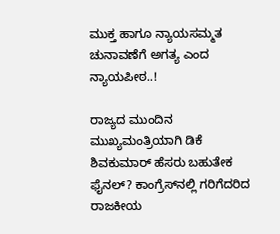ಮುಕ್ತ ಹಾಗೂ ನ್ಯಾಯಸಮ್ಮತ ಚುನಾವಣೆಗೆ ಅಗತ್ಯ ಎಂದ ನ್ಯಾಯಪೀಠ..!

ರಾಜ್ಯದ ಮುಂದಿನ ಮುಖ್ಯಮಂತ್ರಿಯಾಗಿ ಡಿಕೆ ಶಿವಕುಮಾರ್ ಹೆಸರು ಬಹುತೇಕ ಫೈನಲ್? ಕಾಂಗ್ರೆಸ್‌ನಲ್ಲಿ ಗರಿಗೆದರಿದ ರಾಜಕೀಯ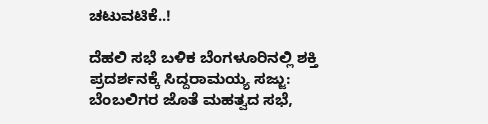ಚಟುವಟಿಕೆ..!

ದೆಹಲಿ ಸಭೆ ಬಳಿಕ ಬೆಂಗಳೂರಿನಲ್ಲಿ ಶಕ್ತಿ ಪ್ರದರ್ಶನಕ್ಕೆ ಸಿದ್ದರಾಮಯ್ಯ ಸಜ್ಜು: ಬೆಂಬಲಿಗರ ಜೊತೆ ಮಹತ್ವದ ಸಭೆ,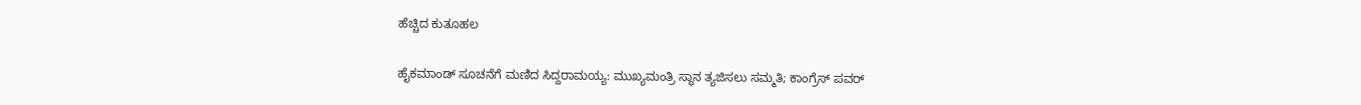ಹೆಚ್ಚಿದ ಕುತೂಹಲ

ಹೈಕಮಾಂಡ್ ಸೂಚನೆಗೆ ಮಣಿದ ಸಿದ್ದರಾಮಯ್ಯ: ಮುಖ್ಯಮಂತ್ರಿ ಸ್ಥಾನ ತ್ಯಜಿಸಲು ಸಮ್ಮತಿ; ಕಾಂಗ್ರೆಸ್ ಪವರ್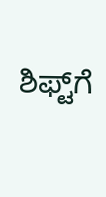ಶಿಫ್ಟ್‌ಗೆ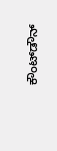ಕೌಂಟ್‌ಡೌನ್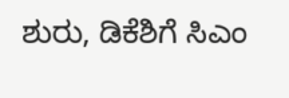ಶುರು, ಡಿಕೆಶಿಗೆ ಸಿಎಂ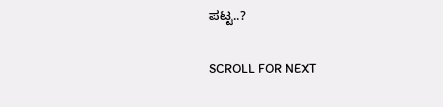ಪಟ್ಟ..?

SCROLL FOR NEXT